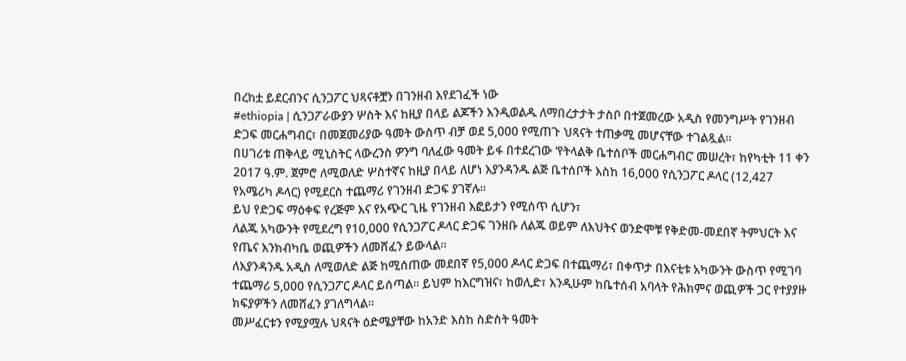በረከቷ ይደርብንና ሲንጋፖር ህጻናቶቿን በገንዘብ እየደገፈች ነው
#ethiopia | ሲንጋፖራውያን ሦስት እና ከዚያ በላይ ልጆችን እንዲወልዱ ለማበረታታት ታስቦ በተጀመረው አዲስ የመንግሥት የገንዘብ ድጋፍ መርሐግብር፣ በመጀመሪያው ዓመት ውስጥ ብቻ ወደ 5,000 የሚጠጉ ህጻናት ተጠቃሚ መሆናቸው ተገልጿል።
በሀገሪቱ ጠቅላይ ሚኒስትር ላውረንስ ዎንግ ባለፈው ዓመት ይፋ በተደረገው ‘የትላልቅ ቤተሰቦች መርሐግብር’ መሠረት፣ ከየካቲት 11 ቀን 2017 ዓ.ም. ጀምሮ ለሚወለድ ሦስተኛና ከዚያ በላይ ለሆነ እያንዳንዱ ልጅ ቤተሰቦች እስከ 16,000 የሲንጋፖር ዶላር (12,427 የአሜሪካ ዶላር) የሚደርስ ተጨማሪ የገንዘብ ድጋፍ ያገኛሉ።
ይህ የድጋፍ ማዕቀፍ የረጅም እና የአጭር ጊዜ የገንዘብ እፎይታን የሚሰጥ ሲሆን፣
ለልጁ አካውንት የሚደረግ የ10,000 የሲንጋፖር ዶላር ድጋፍ ገንዘቡ ለልጁ ወይም ለእህትና ወንድሞቹ የቅድመ-መደበኛ ትምህርት እና የጤና እንክብካቤ ወጪዎችን ለመሸፈን ይውላል።
ለእያንዳንዱ አዲስ ለሚወለድ ልጅ ከሚሰጠው መደበኛ የ5,000 ዶላር ድጋፍ በተጨማሪ፣ በቀጥታ በእናቲቱ አካውንት ውስጥ የሚገባ ተጨማሪ 5,000 የሲንጋፖር ዶላር ይሰጣል። ይህም ከእርግዝና፣ ከወሊድ፣ እንዲሁም ከቤተሰብ አባላት የሕክምና ወጪዎች ጋር የተያያዙ ክፍያዎችን ለመሸፈን ያገለግላል።
መሥፈርቱን የሚያሟሉ ህጻናት ዕድሜያቸው ከአንድ እስከ ስድስት ዓመት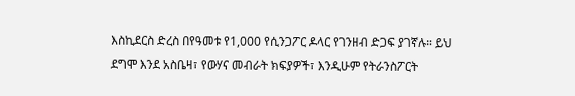እስኪደርስ ድረስ በየዓመቱ የ1,000 የሲንጋፖር ዶላር የገንዘብ ድጋፍ ያገኛሉ። ይህ ደግሞ እንደ አስቤዛ፣ የውሃና መብራት ክፍያዎች፣ እንዲሁም የትራንስፖርት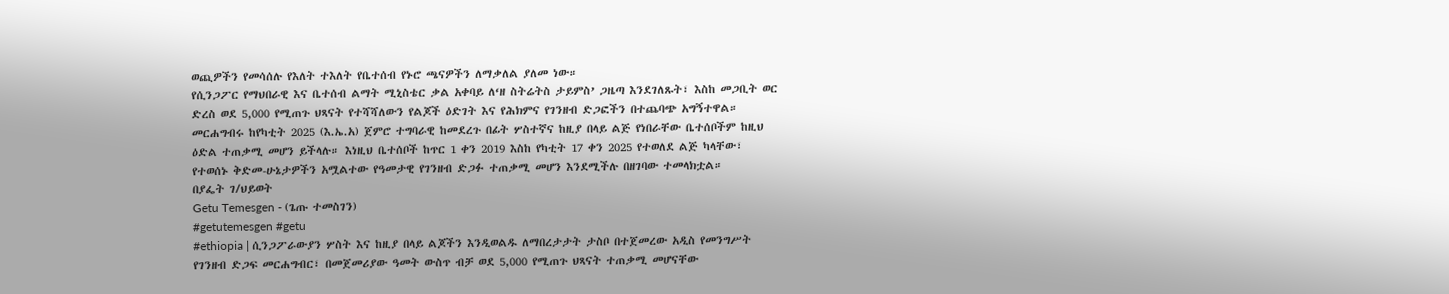ወጪዎችን የመሳሰሉ የእለት ተእለት የቤተሰብ የኑሮ ጫናዎችን ለማቃለል ያለመ ነው።
የሲንጋፖር የማህበራዊ እና ቤተሰብ ልማት ሚኒስቴር ቃል አቀባይ ለ‘ዘ ስትሬትስ ታይምስ’ ጋዜጣ እንደገለጹት፣ እስከ መጋቢት ወር ድረስ ወደ 5,000 የሚጠጉ ህጻናት የተሻሻለውን የልጆች ዕድገት እና የሕክምና የገንዘብ ድጋፎችን በተጨባጭ አግኝተዋል።
መርሐግብሩ ከየካቲት 2025 (እ.ኤ.አ) ጀምሮ ተግባራዊ ከመደረጉ በፊት ሦስተኛና ከዚያ በላይ ልጅ የነበራቸው ቤተሰቦችም ከዚህ ዕድል ተጠቃሚ መሆን ይችላሉ። እነዚህ ቤተሰቦች ከጥር 1 ቀን 2019 እስከ የካቲት 17 ቀን 2025 የተወለደ ልጅ ካላቸው፣ የተወሰኑ ቅድመ-ሁኔታዎችን አሟልተው የዓመታዊ የገንዘብ ድጋፉ ተጠቃሚ መሆን እንደሚችሉ በዘገባው ተመላክቷል።
በያፌት ገ/ህይወት
Getu Temesgen - (ጌጡ ተመስገን)
#getutemesgen #getu
#ethiopia | ሲንጋፖራውያን ሦስት እና ከዚያ በላይ ልጆችን እንዲወልዱ ለማበረታታት ታስቦ በተጀመረው አዲስ የመንግሥት የገንዘብ ድጋፍ መርሐግብር፣ በመጀመሪያው ዓመት ውስጥ ብቻ ወደ 5,000 የሚጠጉ ህጻናት ተጠቃሚ መሆናቸው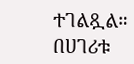ተገልጿል።
በሀገሪቱ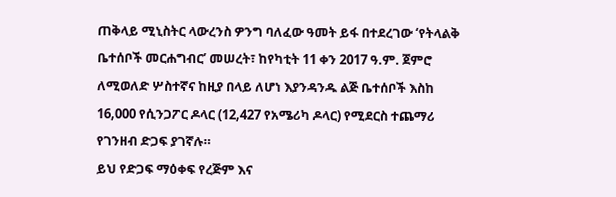ጠቅላይ ሚኒስትር ላውረንስ ዎንግ ባለፈው ዓመት ይፋ በተደረገው ‘የትላልቅ ቤተሰቦች መርሐግብር’ መሠረት፣ ከየካቲት 11 ቀን 2017 ዓ.ም. ጀምሮ ለሚወለድ ሦስተኛና ከዚያ በላይ ለሆነ እያንዳንዱ ልጅ ቤተሰቦች እስከ 16,000 የሲንጋፖር ዶላር (12,427 የአሜሪካ ዶላር) የሚደርስ ተጨማሪ የገንዘብ ድጋፍ ያገኛሉ።
ይህ የድጋፍ ማዕቀፍ የረጅም እና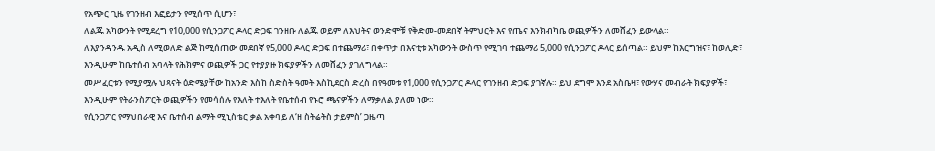የአጭር ጊዜ የገንዘብ እፎይታን የሚሰጥ ሲሆን፣
ለልጁ አካውንት የሚደረግ የ10,000 የሲንጋፖር ዶላር ድጋፍ ገንዘቡ ለልጁ ወይም ለእህትና ወንድሞቹ የቅድመ-መደበኛ ትምህርት እና የጤና እንክብካቤ ወጪዎችን ለመሸፈን ይውላል።
ለእያንዳንዱ አዲስ ለሚወለድ ልጅ ከሚሰጠው መደበኛ የ5,000 ዶላር ድጋፍ በተጨማሪ፣ በቀጥታ በእናቲቱ አካውንት ውስጥ የሚገባ ተጨማሪ 5,000 የሲንጋፖር ዶላር ይሰጣል። ይህም ከእርግዝና፣ ከወሊድ፣ እንዲሁም ከቤተሰብ አባላት የሕክምና ወጪዎች ጋር የተያያዙ ክፍያዎችን ለመሸፈን ያገለግላል።
መሥፈርቱን የሚያሟሉ ህጻናት ዕድሜያቸው ከአንድ እስከ ስድስት ዓመት እስኪደርስ ድረስ በየዓመቱ የ1,000 የሲንጋፖር ዶላር የገንዘብ ድጋፍ ያገኛሉ። ይህ ደግሞ እንደ አስቤዛ፣ የውሃና መብራት ክፍያዎች፣ እንዲሁም የትራንስፖርት ወጪዎችን የመሳሰሉ የእለት ተእለት የቤተሰብ የኑሮ ጫናዎችን ለማቃለል ያለመ ነው።
የሲንጋፖር የማህበራዊ እና ቤተሰብ ልማት ሚኒስቴር ቃል አቀባይ ለ‘ዘ ስትሬትስ ታይምስ’ ጋዜጣ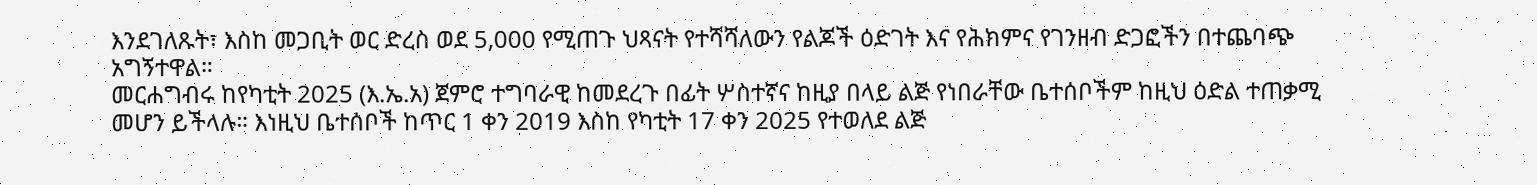እንደገለጹት፣ እስከ መጋቢት ወር ድረስ ወደ 5,000 የሚጠጉ ህጻናት የተሻሻለውን የልጆች ዕድገት እና የሕክምና የገንዘብ ድጋፎችን በተጨባጭ አግኝተዋል።
መርሐግብሩ ከየካቲት 2025 (እ.ኤ.አ) ጀምሮ ተግባራዊ ከመደረጉ በፊት ሦስተኛና ከዚያ በላይ ልጅ የነበራቸው ቤተሰቦችም ከዚህ ዕድል ተጠቃሚ መሆን ይችላሉ። እነዚህ ቤተሰቦች ከጥር 1 ቀን 2019 እስከ የካቲት 17 ቀን 2025 የተወለደ ልጅ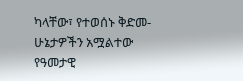ካላቸው፣ የተወሰኑ ቅድመ-ሁኔታዎችን አሟልተው የዓመታዊ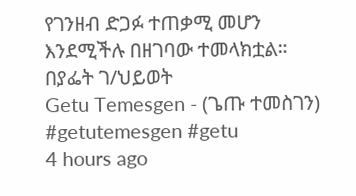የገንዘብ ድጋፉ ተጠቃሚ መሆን እንደሚችሉ በዘገባው ተመላክቷል።
በያፌት ገ/ህይወት
Getu Temesgen - (ጌጡ ተመስገን)
#getutemesgen #getu
4 hours ago